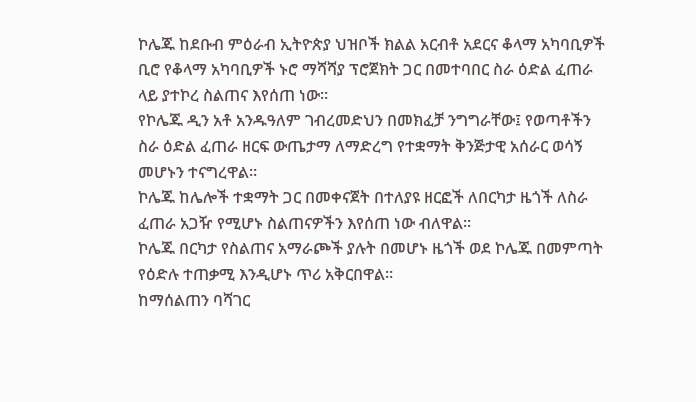ኮሌጁ ከደቡብ ምዕራብ ኢትዮጵያ ህዝቦች ክልል አርብቶ አደርና ቆላማ አካባቢዎች ቢሮ የቆላማ አካባቢዎች ኑሮ ማሻሻያ ፕሮጀክት ጋር በመተባበር ስራ ዕድል ፈጠራ ላይ ያተኮረ ስልጠና እየሰጠ ነው።
የኮሌጁ ዲን አቶ አንዱዓለም ገብረመድህን በመክፈቻ ንግግራቸው፤ የወጣቶችን ስራ ዕድል ፈጠራ ዘርፍ ውጤታማ ለማድረግ የተቋማት ቅንጅታዊ አሰራር ወሳኝ መሆኑን ተናግረዋል።
ኮሌጁ ከሌሎች ተቋማት ጋር በመቀናጀት በተለያዩ ዘርፎች ለበርካታ ዜጎች ለስራ ፈጠራ አጋዥ የሚሆኑ ስልጠናዎችን እየሰጠ ነው ብለዋል።
ኮሌጁ በርካታ የስልጠና አማራጮች ያሉት በመሆኑ ዜጎች ወደ ኮሌጁ በመምጣት የዕድሉ ተጠቃሚ እንዲሆኑ ጥሪ አቅርበዋል።
ከማሰልጠን ባሻገር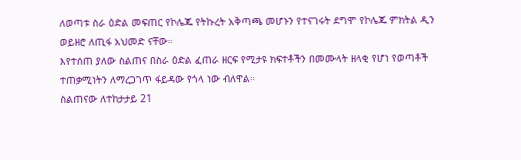ለወጣቱ ስራ ዕድል መፍጠር የኮሌጁ የትኩረት አቅጣጫ መሆኑን የተናገሩት ደግሞ የኮሌጁ ምክትል ዲን ወይዘሮ ለጢፋ አህመድ ናቸው።
እየተሰጠ ያለው ስልጠና በስራ ዕድል ፈጠራ ዘርፍ የሚታዩ ክፍተቶችን በመሙላት ዘላቂ የሆነ የወጣቶች ተጠቃሚነትን ለማረጋገጥ ፋይዳው የጎላ ነው ብለዋል።
ስልጠናው ለተከታታይ 21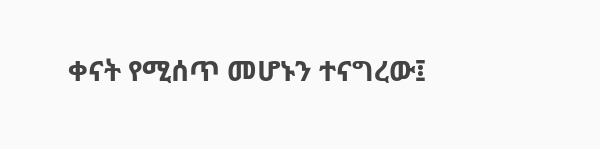ቀናት የሚሰጥ መሆኑን ተናግረው፤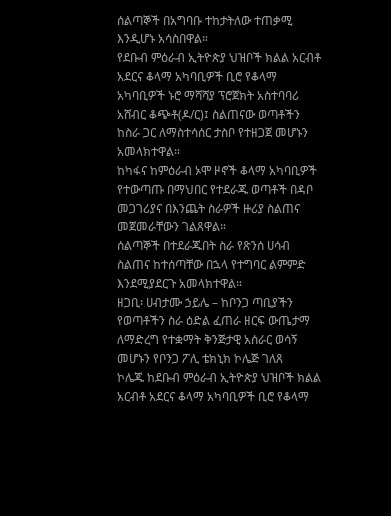ሰልጣኞች በአግባቡ ተከታትለው ተጠቃሚ እንዲሆኑ አሳስበዋል።
የደቡብ ምዕራብ ኢትዮጵያ ህዝቦች ክልል አርብቶ አደርና ቆላማ አካባቢዎች ቢሮ የቆላማ አካባቢዎች ኑሮ ማሻሻያ ፕሮጀክት አስተባባሪ አሸብር ቆጭቶ(ዶ/ር)፤ ስልጠናው ወጣቶችን ከስራ ጋር ለማስተሳሰር ታስቦ የተዘጋጀ መሆኑን አመላክተዋል።
ከካፋና ከምዕራብ ኦሞ ዞኖች ቆላማ አካባቢዎች የተውጣጡ በማህበር የተደራጁ ወጣቶች በዳቦ መጋገሪያና በእንጨት ስራዎች ዙሪያ ስልጠና መጀመራቸውን ገልጸዋል።
ሰልጣኞች በተደራጁበት ስራ የጽንሰ ሀሳብ ስልጠና ከተሰጣቸው በኋላ የተግባር ልምምድ እንደሚያደርጉ አመላክተዋል።
ዘጋቢ፡ ሀብታሙ ኃይሌ – ከቦንጋ ጣቢያችን
የወጣቶችን ስራ ዕድል ፈጠራ ዘርፍ ውጤታማ ለማድረግ የተቋማት ቅንጅታዊ አሰራር ወሳኝ መሆኑን የቦንጋ ፖሊ ቴክኒክ ኮሌጅ ገለጸ
ኮሌጁ ከደቡብ ምዕራብ ኢትዮጵያ ህዝቦች ክልል አርብቶ አደርና ቆላማ አካባቢዎች ቢሮ የቆላማ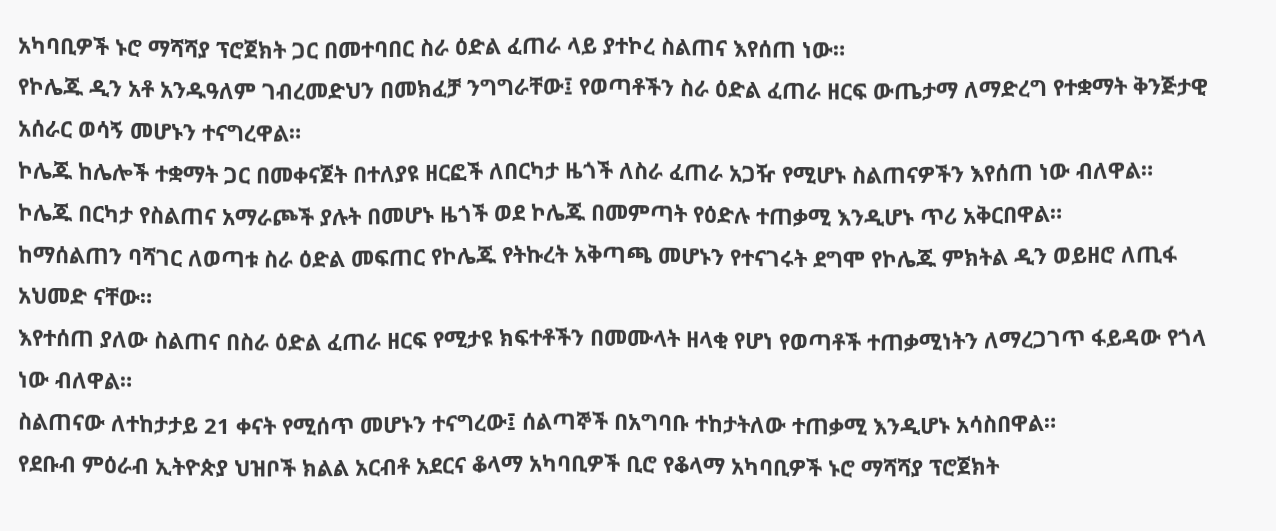አካባቢዎች ኑሮ ማሻሻያ ፕሮጀክት ጋር በመተባበር ስራ ዕድል ፈጠራ ላይ ያተኮረ ስልጠና እየሰጠ ነው።
የኮሌጁ ዲን አቶ አንዱዓለም ገብረመድህን በመክፈቻ ንግግራቸው፤ የወጣቶችን ስራ ዕድል ፈጠራ ዘርፍ ውጤታማ ለማድረግ የተቋማት ቅንጅታዊ አሰራር ወሳኝ መሆኑን ተናግረዋል።
ኮሌጁ ከሌሎች ተቋማት ጋር በመቀናጀት በተለያዩ ዘርፎች ለበርካታ ዜጎች ለስራ ፈጠራ አጋዥ የሚሆኑ ስልጠናዎችን እየሰጠ ነው ብለዋል።
ኮሌጁ በርካታ የስልጠና አማራጮች ያሉት በመሆኑ ዜጎች ወደ ኮሌጁ በመምጣት የዕድሉ ተጠቃሚ እንዲሆኑ ጥሪ አቅርበዋል።
ከማሰልጠን ባሻገር ለወጣቱ ስራ ዕድል መፍጠር የኮሌጁ የትኩረት አቅጣጫ መሆኑን የተናገሩት ደግሞ የኮሌጁ ምክትል ዲን ወይዘሮ ለጢፋ አህመድ ናቸው።
እየተሰጠ ያለው ስልጠና በስራ ዕድል ፈጠራ ዘርፍ የሚታዩ ክፍተቶችን በመሙላት ዘላቂ የሆነ የወጣቶች ተጠቃሚነትን ለማረጋገጥ ፋይዳው የጎላ ነው ብለዋል።
ስልጠናው ለተከታታይ 21 ቀናት የሚሰጥ መሆኑን ተናግረው፤ ሰልጣኞች በአግባቡ ተከታትለው ተጠቃሚ እንዲሆኑ አሳስበዋል።
የደቡብ ምዕራብ ኢትዮጵያ ህዝቦች ክልል አርብቶ አደርና ቆላማ አካባቢዎች ቢሮ የቆላማ አካባቢዎች ኑሮ ማሻሻያ ፕሮጀክት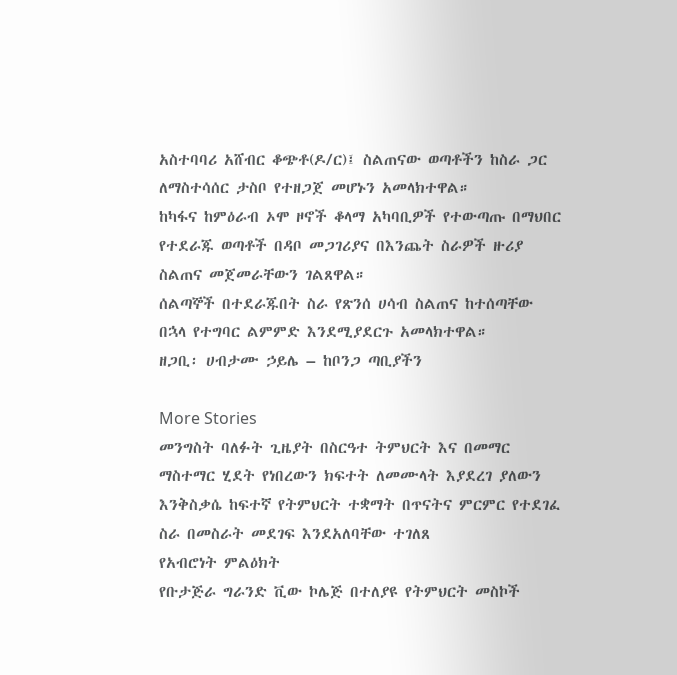አስተባባሪ አሸብር ቆጭቶ(ዶ/ር)፤ ስልጠናው ወጣቶችን ከስራ ጋር ለማስተሳሰር ታስቦ የተዘጋጀ መሆኑን አመላክተዋል።
ከካፋና ከምዕራብ ኦሞ ዞኖች ቆላማ አካባቢዎች የተውጣጡ በማህበር የተደራጁ ወጣቶች በዳቦ መጋገሪያና በእንጨት ስራዎች ዙሪያ ስልጠና መጀመራቸውን ገልጸዋል።
ሰልጣኞች በተደራጁበት ስራ የጽንሰ ሀሳብ ስልጠና ከተሰጣቸው በኋላ የተግባር ልምምድ እንደሚያደርጉ አመላክተዋል።
ዘጋቢ፡ ሀብታሙ ኃይሌ – ከቦንጋ ጣቢያችን

More Stories
መንግስት ባለፉት ጊዜያት በስርዓተ ትምህርት እና በመማር ማስተማር ሂደት የነበረውን ክፍተት ለመሙላት እያደረገ ያለውን እንቅስቃሴ ከፍተኛ የትምህርት ተቋማት በጥናትና ምርምር የተደገፈ ስራ በመስራት መደገፍ እንደአለባቸው ተገለጸ
የአብሮነት ምልዕክት
የቡታጅራ ግራንድ ቪው ኮሌጅ በተለያዩ የትምህርት መስኮች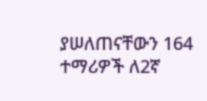ያሠለጠናቸውን 164 ተማሪዎች ለ2ኛ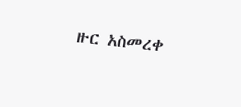ዙር አስመረቀ